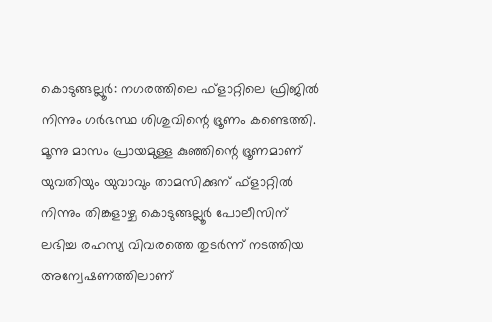കൊടുങ്ങല്ലൂര്‍: നഗരത്തിലെ ഫ്‌ളാറ്റിലെ ഫ്രിജില്‍ നിന്നും ഗര്‍ഭസ്ഥ ശിശുവിന്റെ ഭ്രൂണം കണ്ടെത്തി. മൂന്നു മാസം പ്രായമുള്ള കുഞ്ഞിന്റെ ഭ്രൂണമാണ് യുവതിയും യുവാവും താമസിക്കുന് ഫ്‌ളാറ്റില്‍ നിന്നും തിങ്കളാഴ്ച കൊടുങ്ങല്ലൂര്‍ പോലീസിന് ലഭിച്ച രഹസ്യ വിവരത്തെ തുടര്‍ന്ന് നടത്തിയ അന്വേഷണത്തിലാണ്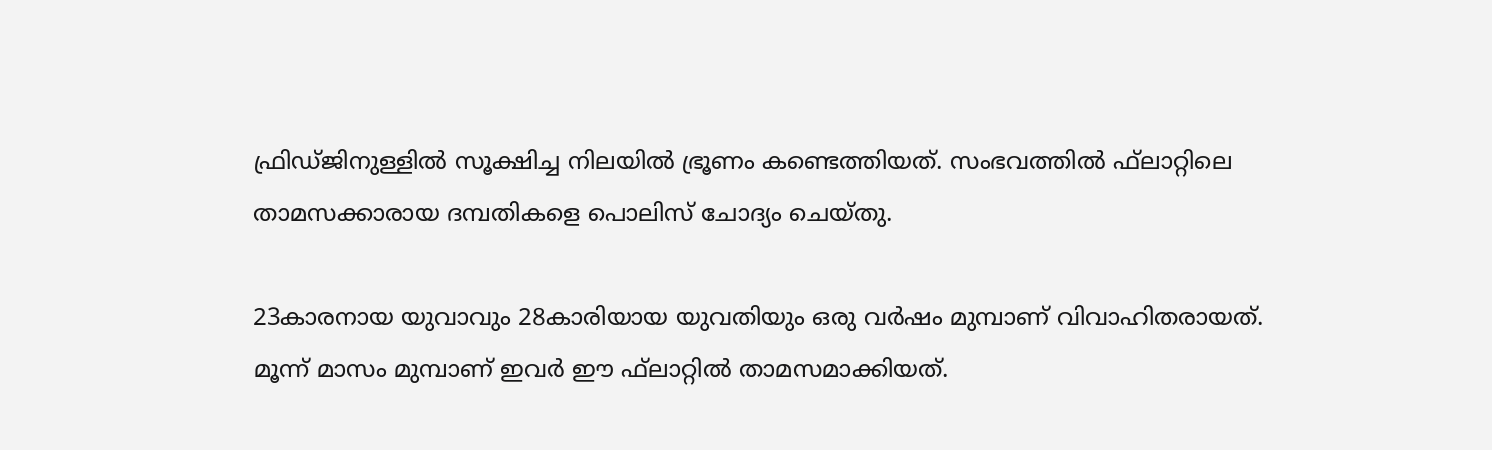ഫ്രിഡ്ജിനുള്ളില്‍ സൂക്ഷിച്ച നിലയില്‍ ഭ്രൂണം കണ്ടെത്തിയത്. സംഭവത്തില്‍ ഫ്‌ലാറ്റിലെ താമസക്കാരായ ദമ്പതികളെ പൊലിസ് ചോദ്യം ചെയ്തു.

23കാരനായ യുവാവും 28കാരിയായ യുവതിയും ഒരു വര്‍ഷം മുമ്പാണ് വിവാഹിതരായത്. മൂന്ന് മാസം മുമ്പാണ് ഇവര്‍ ഈ ഫ്‌ലാറ്റില്‍ താമസമാക്കിയത്.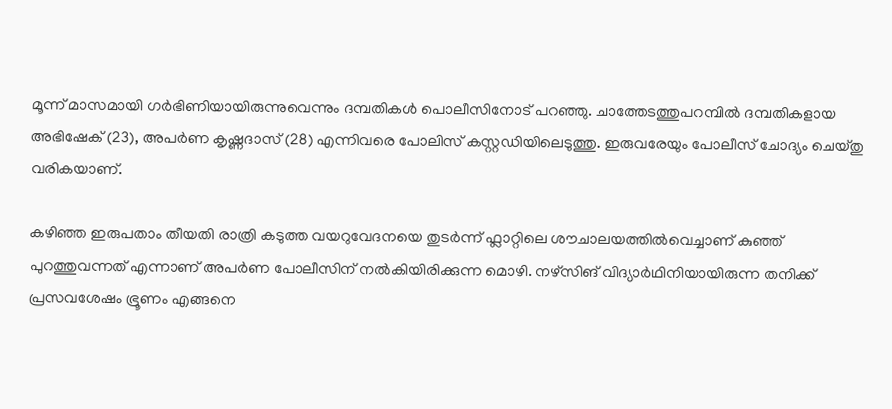മൂന്ന് മാസമായി ഗര്‍ഭിണിയായിരുന്നുവെന്നും ദമ്പതികള്‍ പൊലീസിനോട് പറഞ്ഞു. ചാത്തേടത്തുപറമ്പില്‍ ദമ്പതികളായ അഭിഷേക് (23), അപര്‍ണ കൃഷ്ണദാസ് (28) എന്നിവരെ പോലിസ് കസ്റ്റഡിയിലെടുത്തു. ഇരുവരേയും പോലീസ് ചോദ്യം ചെയ്തു വരികയാണ്.

കഴിഞ്ഞ ഇരുപതാം തീയതി രാത്രി കടുത്ത വയറുവേദനയെ തുടര്‍ന്ന് ഫ്ലാറ്റിലെ ശൗചാലയത്തില്‍വെച്ചാണ് കുഞ്ഞ് പുറത്തുവന്നത് എന്നാണ് അപര്‍ണ പോലീസിന് നല്‍കിയിരിക്കുന്ന മൊഴി. നഴ്സിങ് വിദ്യാര്‍ഥിനിയായിരുന്ന തനിക്ക് പ്രസവശേഷം ഭ്രൂണം എങ്ങനെ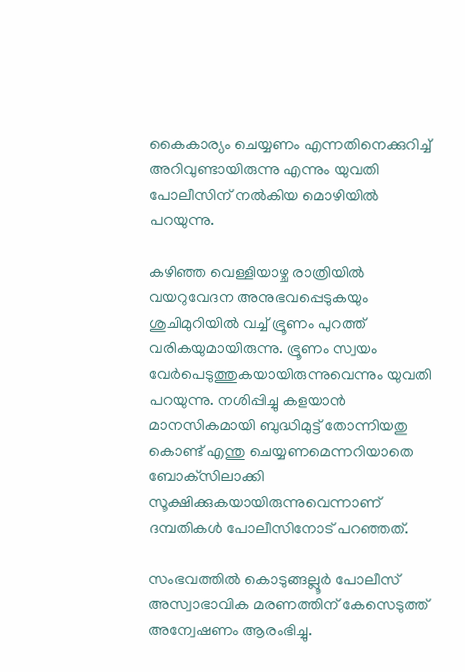കൈകാര്യം ചെയ്യണം എന്നതിനെക്കുറിച്ച് അറിവുണ്ടായിരുന്നു എന്നും യുവതി പോലീസിന് നല്‍കിയ മൊഴിയില്‍ പറയുന്നു.

കഴിഞ്ഞ വെള്ളിയാഴ്ച രാത്രിയില്‍ വയറുവേദന അനുഭവപ്പെടുകയും ശുചിമുറിയില്‍ വച്ച് ഭ്രൂണം പുറത്ത് വരികയുമായിരുന്നു. ഭ്രൂണം സ്വയം വേര്‍പെടുത്തുകയായിരുന്നുവെന്നും യുവതി പറയുന്നു. നശിപ്പിച്ചു കളയാന്‍ മാനസികമായി ബുദ്ധിമുട്ട് തോന്നിയതു കൊണ്ട് എന്തു ചെയ്യണമെന്നറിയാതെ ബോക്‌സിലാക്കി സൂക്ഷിക്കുകയായിരുന്നുവെന്നാണ് ദമ്പതികള്‍ പോലീസിനോട് പറഞ്ഞത്.

സംഭവത്തില്‍ കൊടുങ്ങല്ലൂര്‍ പോലീസ് അസ്വാഭാവിക മരണത്തിന് കേസെടുത്ത് അന്വേഷണം ആരംഭിച്ചു.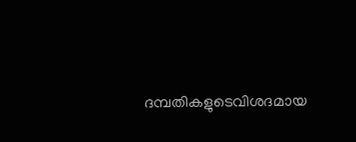ദമ്പതികളുടെവിശദമായ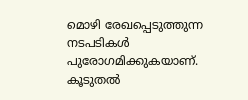മൊഴി രേഖപ്പെടുത്തുന്ന നടപടികള്‍ പുരോഗമിക്കുകയാണ്. കൂടുതല്‍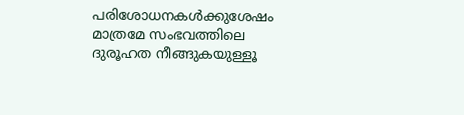പരിശോധനകള്‍ക്കുശേഷം മാത്രമേ സംഭവത്തിലെ ദുരൂഹത നീങ്ങുകയുള്ളൂ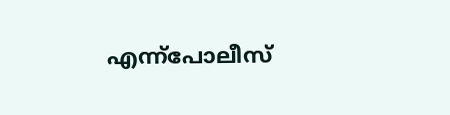എന്ന്‌പോലീസ്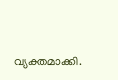വ്യക്തമാക്കി.